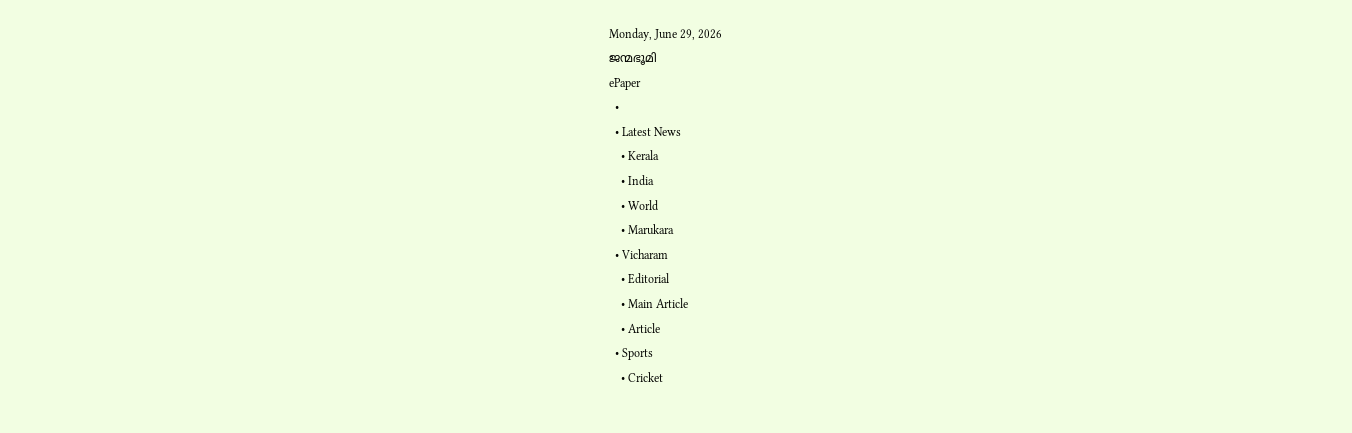Monday, June 29, 2026
ജന്മഭൂമി
ePaper
  •
  • Latest News
    • Kerala
    • India
    • World
    • Marukara
  • Vicharam
    • Editorial
    • Main Article
    • Article
  • Sports
    • Cricket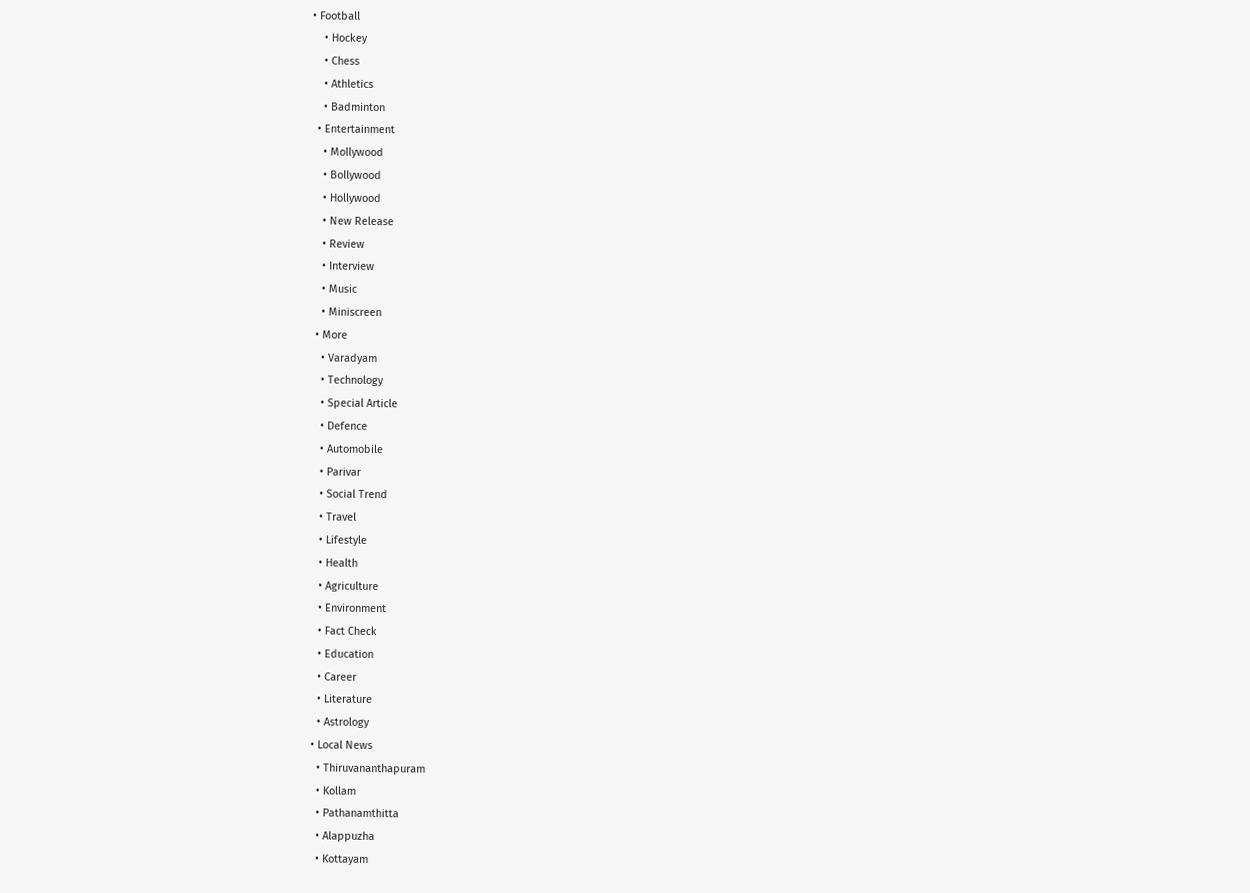• Football
    • Hockey
    • Chess
    • Athletics
    • Badminton
  • Entertainment
    • Mollywood
    • Bollywood
    • Hollywood
    • New Release
    • Review
    • Interview
    • Music
    • Miniscreen
  • More
    • Varadyam
    • Technology
    • Special Article
    • Defence
    • Automobile
    • Parivar
    • Social Trend
    • Travel
    • Lifestyle
    • Health
    • Agriculture
    • Environment
    • Fact Check
    • Education
    • Career
    • Literature
    • Astrology
  • Local News
    • Thiruvananthapuram
    • Kollam
    • Pathanamthitta
    • Alappuzha
    • Kottayam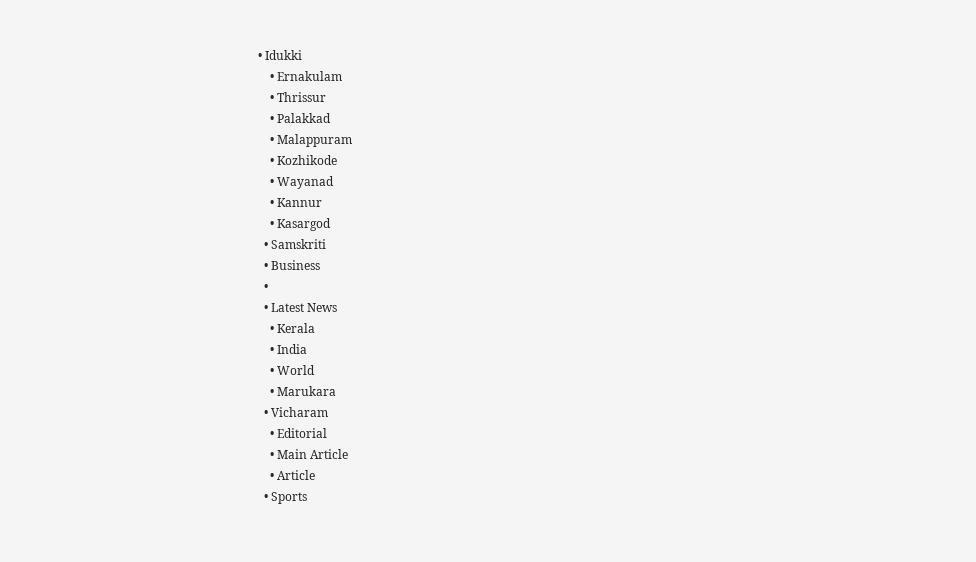• Idukki
    • Ernakulam
    • Thrissur
    • Palakkad
    • Malappuram
    • Kozhikode
    • Wayanad
    • Kannur
    • Kasargod
  • Samskriti
  • Business
  •
  • Latest News
    • Kerala
    • India
    • World
    • Marukara
  • Vicharam
    • Editorial
    • Main Article
    • Article
  • Sports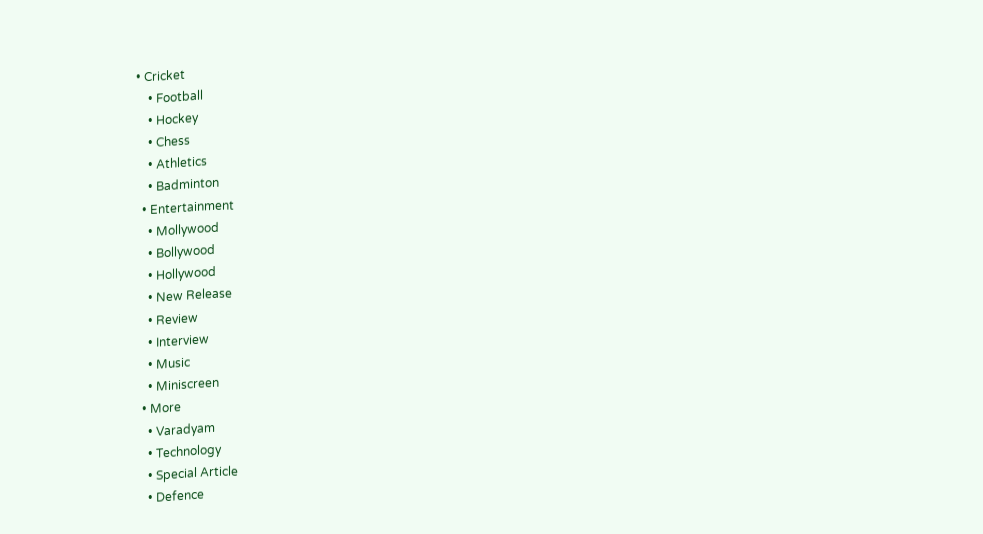• Cricket
    • Football
    • Hockey
    • Chess
    • Athletics
    • Badminton
  • Entertainment
    • Mollywood
    • Bollywood
    • Hollywood
    • New Release
    • Review
    • Interview
    • Music
    • Miniscreen
  • More
    • Varadyam
    • Technology
    • Special Article
    • Defence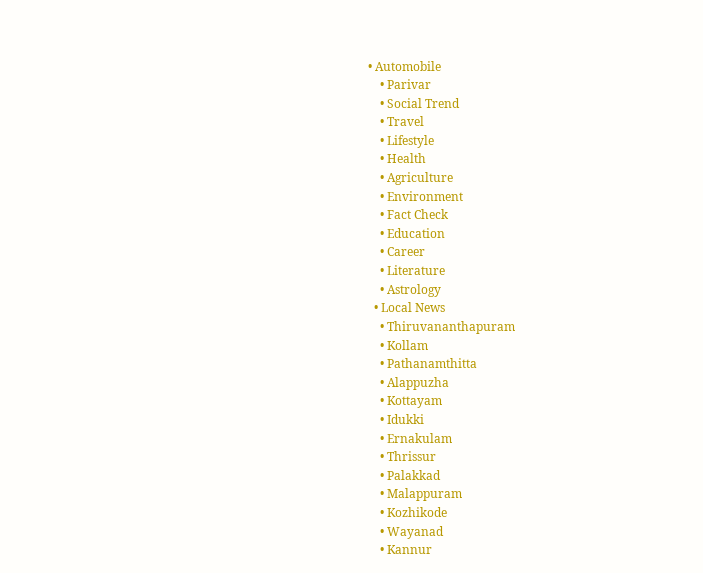• Automobile
    • Parivar
    • Social Trend
    • Travel
    • Lifestyle
    • Health
    • Agriculture
    • Environment
    • Fact Check
    • Education
    • Career
    • Literature
    • Astrology
  • Local News
    • Thiruvananthapuram
    • Kollam
    • Pathanamthitta
    • Alappuzha
    • Kottayam
    • Idukki
    • Ernakulam
    • Thrissur
    • Palakkad
    • Malappuram
    • Kozhikode
    • Wayanad
    • Kannur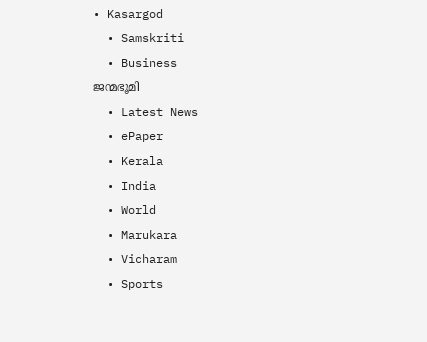• Kasargod
  • Samskriti
  • Business
ജന്മഭൂമി
  • Latest News
  • ePaper
  • Kerala
  • India
  • World
  • Marukara
  • Vicharam
  • Sports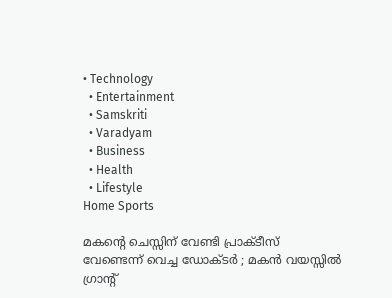• Technology
  • Entertainment
  • Samskriti
  • Varadyam
  • Business
  • Health
  • Lifestyle
Home Sports

മകന്റെ ചെസ്സിന് വേണ്ടി പ്രാക്ടീസ് വേണ്ടെന്ന് വെച്ച ഡോക്ടര്‍ ; മകന്‍ വയസ്സില്‍ ഗ്രാന്‍റ്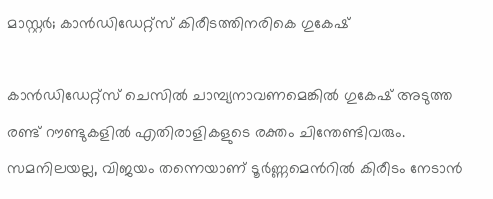മാസ്റ്റര്‍; കാന്‍ഡിഡേറ്റ്സ് കിരീടത്തിനരികെ ഗുകേഷ്

കാന്‍ഡിഡേറ്റ്സ് ചെസില്‍ ചാമ്പ്യനാവണമെങ്കില്‍ ഗുകേഷ് അടുത്ത രണ്ട് റൗണ്ടുകളില്‍ എതിരാളികളുടെ രക്തം ചിന്തേണ്ടിവരും. സമനിലയല്ല, വിജയം തന്നെയാണ് ടൂര്‍ണ്ണമെന്‍റില്‍ കിരീടം നേടാന്‍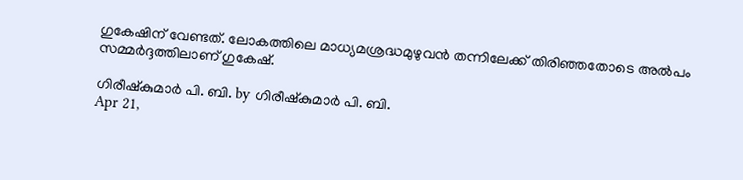ഗുകേഷിന് വേണ്ടത്. ലോകത്തിലെ മാധ്യമശ്രദ്ധമുഴുവന്‍ തന്നിലേക്ക് തിരിഞ്ഞതോടെ അല്‍പം സമ്മര്‍ദ്ദത്തിലാണ് ഗുകേഷ്.

ഗിരീഷ്‌കുമാര്‍ പി. ബി. by ഗിരീഷ്‌കുമാര്‍ പി. ബി.
Apr 21,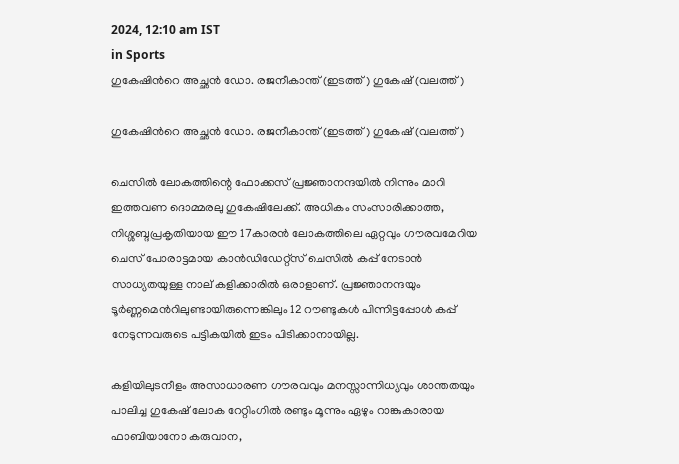2024, 12:10 am IST
in Sports
ഗുകേഷിന്‍റെ അച്ഛന്‍ ഡോ. രജനീകാന്ത് (ഇടത്ത്) ഗുകേഷ് (വലത്ത്)

ഗുകേഷിന്‍റെ അച്ഛന്‍ ഡോ. രജനീകാന്ത് (ഇടത്ത്) ഗുകേഷ് (വലത്ത്)

ചെസില്‍ ലോകത്തിന്റെ ഫോക്കസ് പ്രജ്ഞാനന്ദയില്‍ നിന്നും മാറി ഇത്തവണ ദൊമ്മരലു ഗുകേഷിലേക്ക്. അധികം സംസാരിക്കാത്ത, നിശ്ശബ്ദപ്രകൃതിയായ ഈ 17കാരന്‍ ലോകത്തിലെ ഏറ്റവും ഗൗരവമേറിയ ചെസ് പോരാട്ടമായ കാന്‍ഡിഡേറ്റ്സ് ചെസില്‍ കപ്പ് നേടാന്‍ സാധ്യതയുള്ള നാല് കളിക്കാരില്‍ ഒരാളാണ്. പ്രജ്ഞാനന്ദയും ടൂര്‍ണ്ണമെന്‍റിലുണ്ടായിരുന്നെങ്കിലും 12 റൗണ്ടുകള്‍ പിന്നിട്ടപ്പോള്‍ കപ്പ് നേടുന്നവരുടെ പട്ടികയില്‍ ഇടം പിടിക്കാനായില്ല.

കളിയിലുടനീളം അസാധാരണ ഗൗരവവും മനസ്സാന്നിധ്യവും ശാന്തതയും പാലിച്ച ഗുകേഷ് ലോക റേറ്റിംഗില്‍ രണ്ടും മൂന്നും ഏഴും റാങ്കുകാരായ ഫാബിയാനോ കരുവാന,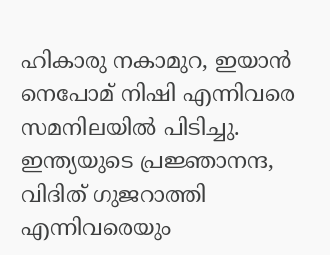ഹികാരു നകാമുറ, ഇയാന്‍ നെപോമ് നിഷി എന്നിവരെ സമനിലയില്‍ പിടിച്ചു. ഇന്ത്യയുടെ പ്രജ്ഞാനന്ദ, വിദിത് ഗുജറാത്തി എന്നിവരെയും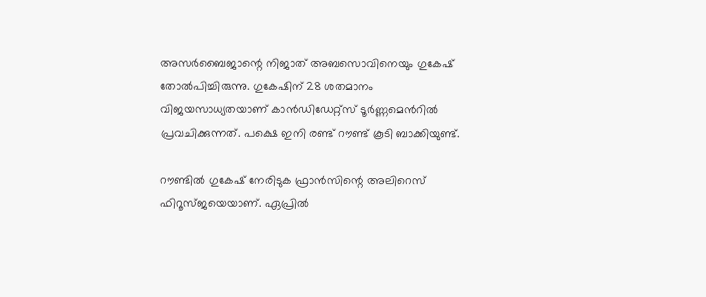അസര്‍ബൈജാന്റെ നിജാത് അബസൊവിനെയും ഗുകേഷ് തോല്‍പിച്ചിരുന്നു. ഗുകേഷിന് 28 ശതമാനം വിജയസാധ്യതയാണ് കാന്‍ഡിഡേറ്റ്സ് ടൂര്‍ണ്ണമെന്‍റില്‍ പ്രവചിക്കുന്നത്. പക്ഷെ ഇനി രണ്ട് റൗണ്ട് കൂടി ബാക്കിയുണ്ട്.

റൗണ്ടില്‍ ഗുകേഷ് നേരിടുക ഫ്രാന്‍സിന്റെ അലിറെസ് ഫിറൂസ്ജയെയാണ്. ഏപ്രില്‍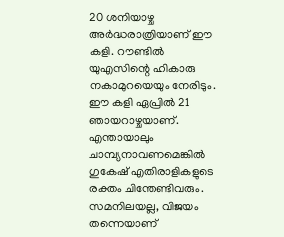20 ശനിയാഴ്ച അര്‍ദ്ധരാത്രിയാണ് ഈ കളി. റൗണ്ടില്‍ യുഎസിന്റെ ഹികാരു നകാമുറയെയും നേരിടും. ഈ കളി ഏപ്രില്‍ 21 ഞായറാഴ്ചയാണ്. എന്തായാലും ചാമ്പ്യനാവണമെങ്കില്‍ ഗുകേഷ് എതിരാളികളുടെ രക്തം ചിന്തേണ്ടിവരും. സമനിലയല്ല, വിജയം തന്നെയാണ്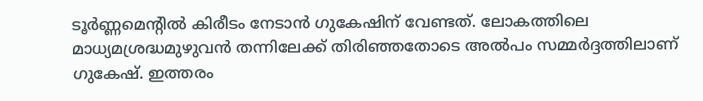ടൂര്‍ണ്ണമെന്‍റില്‍ കിരീടം നേടാന്‍ ഗുകേഷിന് വേണ്ടത്. ലോകത്തിലെ മാധ്യമശ്രദ്ധമുഴുവന്‍ തന്നിലേക്ക് തിരിഞ്ഞതോടെ അല്‍പം സമ്മര്‍ദ്ദത്തിലാണ് ഗുകേഷ്. ഇത്തരം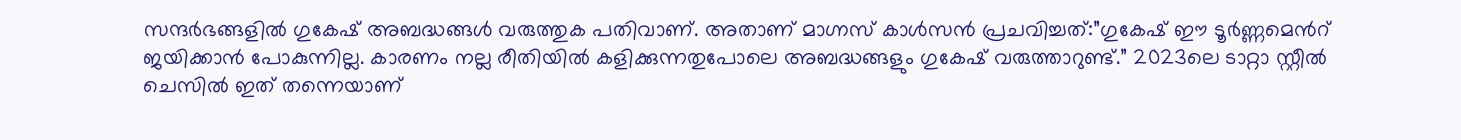സന്ദര്‍ഭങ്ങളില്‍ ഗുകേഷ് അബദ്ധങ്ങള്‍ വരുത്തുക പതിവാണ്. അതാണ് മാഗ്നസ് കാള്‍സന്‍ പ്രചവിച്ചത്:”ഗുകേഷ് ഈ ടൂര്‍ണ്ണമെന്‍റ് ജയിക്കാന്‍ പോകുന്നില്ല. കാരണം നല്ല രീതിയില്‍ കളിക്കുന്നതുപോലെ അബദ്ധങ്ങളും ഗുകേഷ് വരുത്താറുണ്ട്.” 2023ലെ ടാറ്റാ സ്റ്റീല്‍ ചെസില്‍ ഇത് തന്നെയാണ്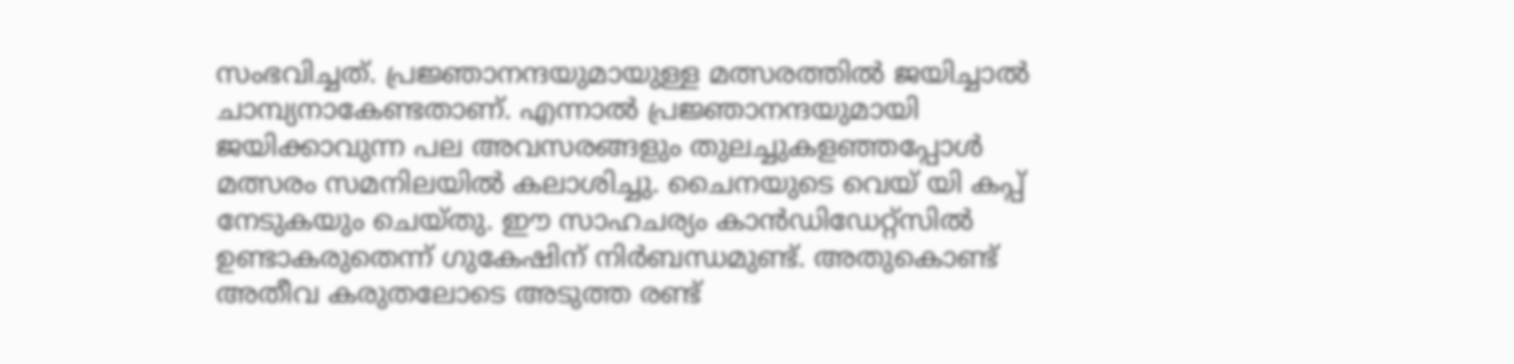സംഭവിച്ചത്. പ്രജ്ഞാനന്ദയുമായുള്ള മത്സരത്തില്‍ ജയിച്ചാല്‍ ചാമ്പ്യനാകേണ്ടതാണ്. എന്നാല്‍ പ്രജ്ഞാനന്ദയുമായി ജയിക്കാവുന്ന പല അവസരങ്ങളും തുലച്ചുകളഞ്ഞപ്പോള്‍ മത്സരം സമനിലയില്‍ കലാശിച്ചു. ചൈനയുടെ വെയ് യി കപ്പ് നേടുകയും ചെയ്തു. ഈ സാഹചര്യം കാന്‍ഡിഡേറ്റ്സില്‍ ഉണ്ടാകരുതെന്ന് ഗുകേഷിന് നിര്‍ബന്ധമുണ്ട്. അതുകൊണ്ട് അതീവ കരുതലോടെ അടുത്ത രണ്ട്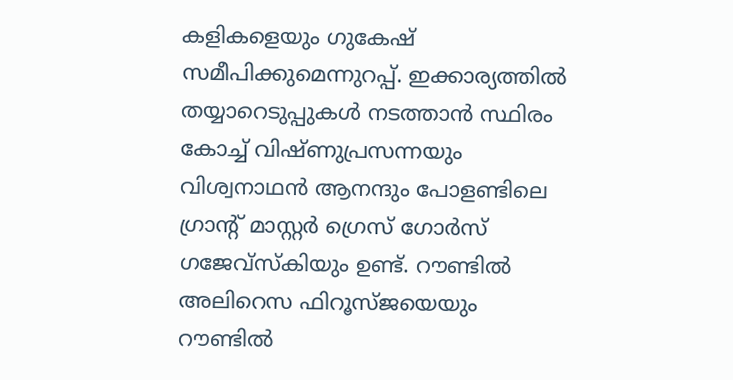കളികളെയും ഗുകേഷ് സമീപിക്കുമെന്നുറപ്പ്. ഇക്കാര്യത്തില്‍ തയ്യാറെടുപ്പുകള്‍ നടത്താന്‍ സ്ഥിരം കോച്ച് വിഷ്ണുപ്രസന്നയും വിശ്വനാഥന്‍ ആനന്ദും പോളണ്ടിലെ ഗ്രാന്‍റ് മാസ്റ്റര്‍ ഗ്രെസ് ഗോര്‍സ് ഗജേവ്സ്കിയും ഉണ്ട്. റൗണ്ടില്‍ അലിറെസ ഫിറൂസ്ജയെയും റൗണ്ടില്‍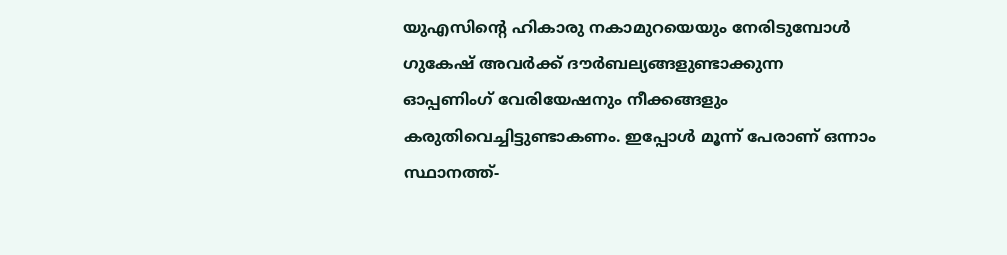യുഎസിന്റെ ഹികാരു നകാമുറയെയും നേരിടുമ്പോള്‍ ഗുകേഷ് അവര്‍ക്ക് ദൗര്‍ബല്യങ്ങളുണ്ടാക്കുന്ന ഓപ്പണിംഗ് വേരിയേഷനും നീക്കങ്ങളും കരുതിവെച്ചിട്ടുണ്ടാകണം. ഇപ്പോള്‍ മൂന്ന് പേരാണ് ഒന്നാം സ്ഥാനത്ത്-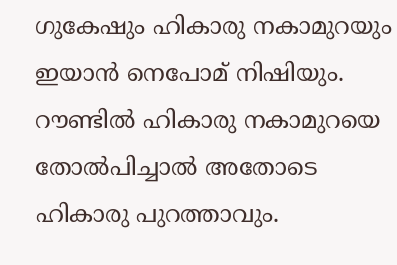ഗുകേഷും ഹികാരു നകാമുറയും ഇയാന്‍ നെപോമ് നിഷിയും. റൗണ്ടില്‍ ഹികാരു നകാമുറയെ തോല്‍പിച്ചാല്‍ അതോടെ ഹികാരു പുറത്താവും.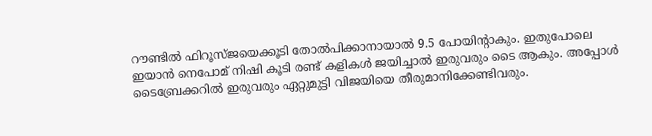റൗണ്ടില്‍ ഫിറൂസ്ജയെക്കൂടി തോല്‍പിക്കാനായാല്‍ 9.5 പോയിന്‍റാകും. ഇതുപോലെ ഇയാന്‍ നെപോമ് നിഷി കൂടി രണ്ട് കളികള്‍ ജയിച്ചാല്‍ ഇരുവരും ടൈ ആകും. അപ്പോള്‍ ടൈബ്രേക്കറില്‍ ഇരുവരും ഏറ്റുമുട്ടി വിജയിയെ തീരുമാനിക്കേണ്ടിവരും.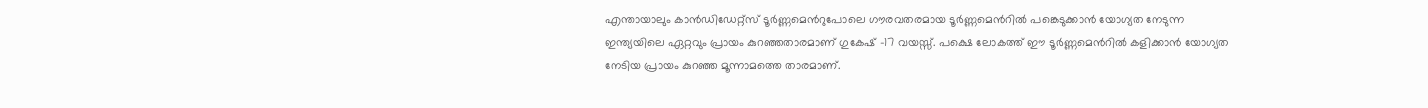എന്തായാലും കാന്‍ഡിഡേറ്റ്സ് ടൂര്‍ണ്ണമെന്‍റുപോലെ ഗൗരവതരമായ ടൂര്‍ണ്ണമെന്‍റില്‍ പങ്കെടുക്കാന്‍ യോഗ്യത നേടുന്ന ഇന്ത്യയിലെ ഏറ്റവും പ്രായം കുറഞ്ഞതാരമാണ് ഗുകേഷ് -17 വയസ്സ്. പക്ഷെ ലോകത്ത് ഈ ടൂര്‍ണ്ണമെന്‍റില്‍ കളിക്കാന്‍ യോഗ്യത നേടിയ പ്രായം കുറഞ്ഞ മൂന്നാമത്തെ താരമാണ്.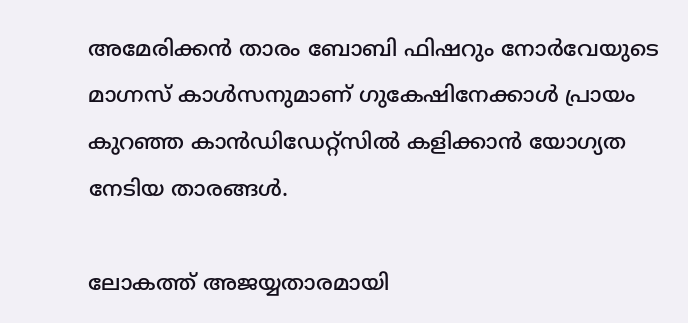അമേരിക്കന്‍ താരം ബോബി ഫിഷറും നോര്‍വേയുടെ മാഗ്നസ് കാള്‍സനുമാണ് ഗുകേഷിനേക്കാള്‍ പ്രായം കുറഞ്ഞ കാന്‍ഡിഡേറ്റ്സില്‍ കളിക്കാന്‍ യോഗ്യത നേടിയ താരങ്ങള്‍.

ലോകത്ത് അജയ്യതാരമായി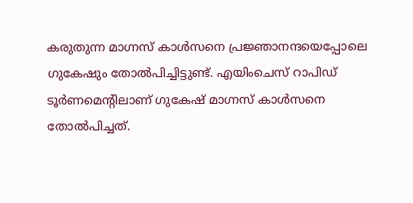കരുതുന്ന മാഗ്നസ് കാള്‍സനെ പ്രജ്ഞാനന്ദയെപ്പോലെ ഗുകേഷും തോല്‍പിച്ചിട്ടുണ്ട്. എയിംചെസ് റാപിഡ് ടൂര്‍ണമെന്‍റിലാണ് ഗുകേഷ് മാഗ്നസ് കാള്‍സനെ തോല്‍പിച്ചത്.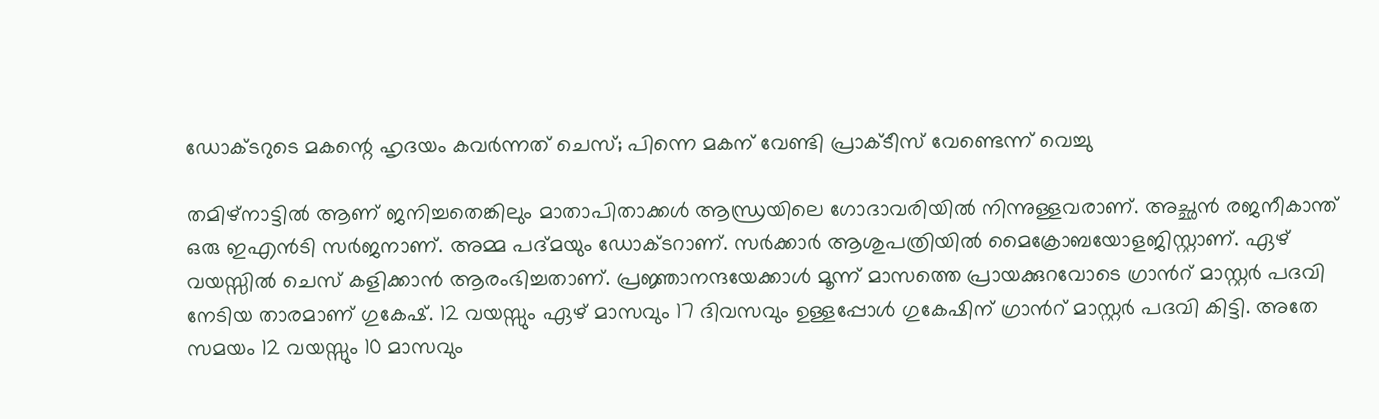ഡോക്ടറുടെ മകന്റെ ഹൃദയം കവര്‍ന്നത് ചെസ്; പിന്നെ മകന് വേണ്ടി പ്രാക്ടീസ് വേണ്ടെന്ന് വെച്ചു

തമിഴ്നാട്ടില്‍ ആണ് ജനിച്ചതെങ്കിലും മാതാപിതാക്കള്‍ ആന്ധ്രയിലെ ഗോദാവരിയില്‍ നിന്നുള്ളവരാണ്. അച്ഛന്‍ രജനീകാന്ത് ഒരു ഇഎന്‍ടി സര്‍ജനാണ്. അമ്മ പദ്മയും ഡോക്ടറാണ്. സര്‍ക്കാര്‍ ആശുപത്രിയില്‍ മൈക്രോബയോളജിസ്റ്റാണ്. ഏഴ് വയസ്സില്‍ ചെസ് കളിക്കാന്‍ ആരംഭിച്ചതാണ്. പ്രജ്ഞാനന്ദയേക്കാള്‍ മൂന്ന് മാസത്തെ പ്രായക്കുറവോടെ ഗ്രാന്‍റ് മാസ്റ്റര്‍ പദവി നേടിയ താരമാണ് ഗുകേഷ്. 12 വയസ്സും ഏഴ് മാസവും 17 ദിവസവും ഉള്ളപ്പോള്‍ ഗുകേഷിന് ഗ്രാന്‍റ് മാസ്റ്റര്‍ പദവി കിട്ടി. അതേ സമയം 12 വയസ്സും 10 മാസവും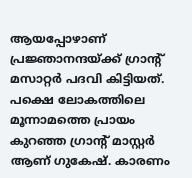ആയപ്പോഴാണ് പ്രജ്ഞാനന്ദയ്‌ക്ക് ഗ്രാന്‍റ് മസാറ്റര്‍ പദവി കിട്ടിയത്. പക്ഷെ ലോകത്തിലെ മൂന്നാമത്തെ പ്രായം കുറഞ്ഞ ഗ്രാന്‍റ് മാസ്റ്റര്‍ ആണ് ഗുകേഷ്. കാരണം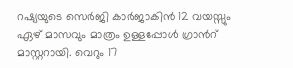റഷ്യയുടെ സെര്‍ജി കാര്‍ജാകിന്‍ 12 വയസ്സും ഏഴ് മാസവും മാത്രം ഉള്ളപ്പോള്‍ ഗ്രാന്‍റ് മാസ്റ്ററായി. വെറും 17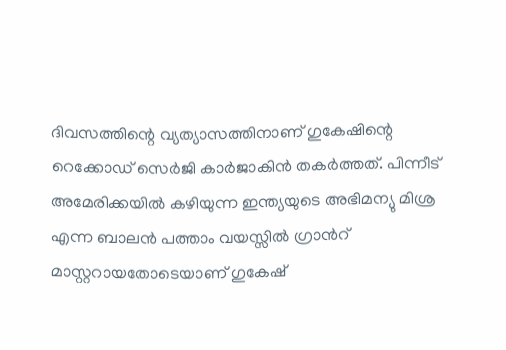ദിവസത്തിന്റെ വ്യത്യാസത്തിനാണ് ഗുകേഷിന്റെ റെക്കോഡ് സെര്‍ജി കാര്‍ജാകിന്‍ തകര്‍ത്തത്. പിന്നീട് അമേരിക്കയില്‍ കഴിയുന്ന ഇന്ത്യയുടെ അഭിമന്യു മിശ്ര എന്ന ബാലന്‍ പത്താം വയസ്സില്‍ ഗ്രാന്‍റ് മാസ്റ്ററായതോടെയാണ് ഗുകേഷ്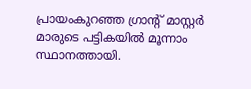പ്രായംകുറഞ്ഞ ഗ്രാന്‍റ് മാസ്റ്റര്‍ മാരുടെ പട്ടികയില്‍ മൂന്നാം സ്ഥാനത്തായി.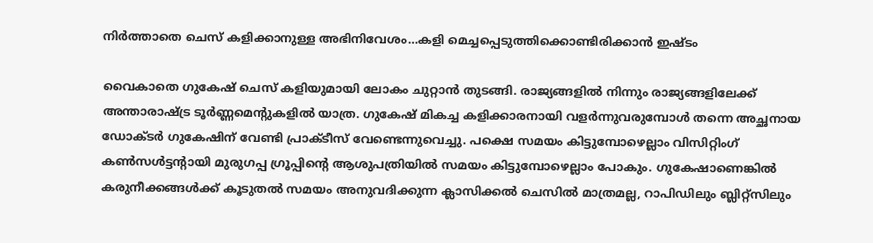നിര്‍ത്താതെ ചെസ് കളിക്കാനുള്ള അഭിനിവേശം…കളി മെച്ചപ്പെടുത്തിക്കൊണ്ടിരിക്കാന്‍ ഇഷ്ടം

വൈകാതെ ഗുകേഷ് ചെസ് കളിയുമായി ലോകം ചുറ്റാന്‍ തുടങ്ങി. രാജ്യങ്ങളില്‍ നിന്നും രാജ്യങ്ങളിലേക്ക് അന്താരാഷ്‌ട്ര ടൂര്‍ണ്ണമെന്‍റുകളില്‍ യാത്ര. ഗുകേഷ് മികച്ച കളിക്കാരനായി വളര്‍ന്നുവരുമ്പോള്‍ തന്നെ അച്ഛനായ ഡോക്ടര്‍ ഗുകേഷിന് വേണ്ടി പ്രാക്ടീസ് വേണ്ടെന്നുവെച്ചു. പക്ഷെ സമയം കിട്ടുമ്പോഴെല്ലാം വിസിറ്റിംഗ് കണ്‍സള്‍ട്ടന്‍റായി മുരുഗപ്പ ഗ്രൂപ്പിന്റെ ആശുപത്രിയില്‍ സമയം കിട്ടുമ്പോഴെല്ലാം പോകും. ഗുകേഷാണെങ്കില്‍ കരുനീക്കങ്ങള്‍ക്ക് കൂടുതല്‍ സമയം അനുവദിക്കുന്ന ക്ലാസിക്കല്‍ ചെസില്‍ മാത്രമല്ല, റാപിഡിലും ബ്ലിറ്റ്സിലും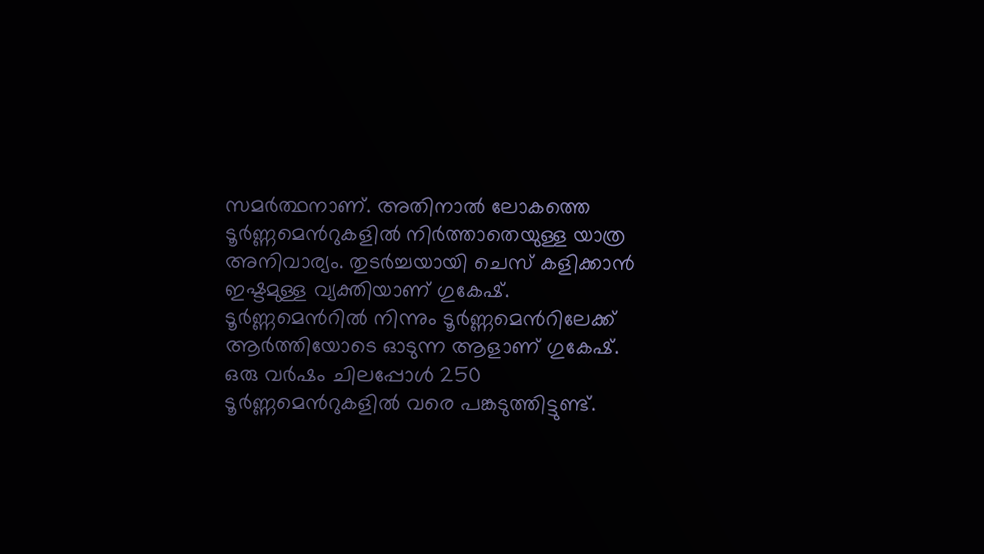സമര്‍ത്ഥനാണ്. അതിനാല്‍ ലോകത്തെ ടൂര്‍ണ്ണമെന്‍റുകളില്‍ നിര്‍ത്താതെയുള്ള യാത്ര അനിവാര്യം. തുടര്‍ച്ചയായി ചെസ് കളിക്കാന്‍ ഇഷ്ടമുള്ള വ്യക്തിയാണ് ഗുകേഷ്. ടൂര്‍ണ്ണമെന്‍റില്‍ നിന്നും ടൂര്‍ണ്ണമെന്‍റിലേക്ക് ആര്‍ത്തിയോടെ ഓടുന്ന ആളാണ് ഗുകേഷ്. ഒരു വര്‍ഷം ചിലപ്പോള്‍ 250 ടൂര്‍ണ്ണമെന്‍റുകളില്‍ വരെ പങ്കടുത്തിട്ടുണ്ട്.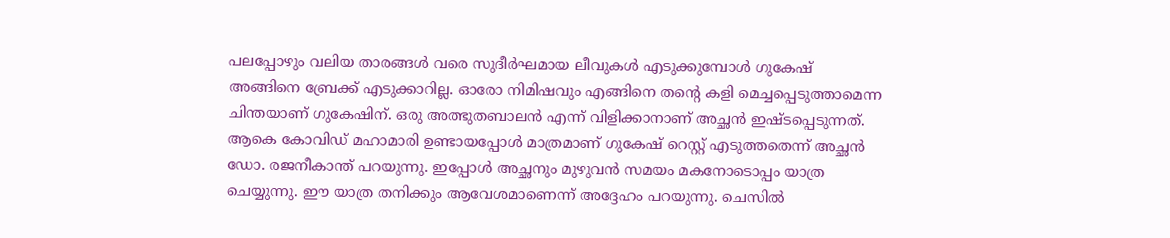പലപ്പോഴും വലിയ താരങ്ങള്‍ വരെ സുദീര്‍ഘമായ ലീവുകള്‍ എടുക്കുമ്പോള്‍ ഗുകേഷ് അങ്ങിനെ ബ്രേക്ക് എടുക്കാറില്ല. ഓരോ നിമിഷവും എങ്ങിനെ തന്റെ കളി മെച്ചപ്പെടുത്താമെന്ന ചിന്തയാണ് ഗുകേഷിന്. ഒരു അത്ഭുതബാലന്‍ എന്ന് വിളിക്കാനാണ് അച്ഛന്‍ ഇഷ്ടപ്പെടുന്നത്. ആകെ കോവിഡ് മഹാമാരി ഉണ്ടായപ്പോള്‍ മാത്രമാണ് ഗുകേഷ് റെസ്റ്റ് എടുത്തതെന്ന് അച്ഛന്‍ ഡോ. രജനീകാന്ത് പറയുന്നു. ഇപ്പോള്‍ അച്ഛനും മുഴുവന്‍ സമയം മകനോടൊപ്പം യാത്ര ചെയ്യുന്നു. ഈ യാത്ര തനിക്കും ആവേശമാണെന്ന് അദ്ദേഹം പറയുന്നു. ചെസില്‍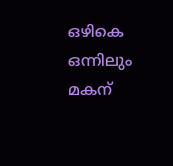ഒഴികെ ഒന്നിലും മകന്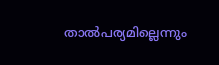താല്‍പര്യമില്ലെന്നും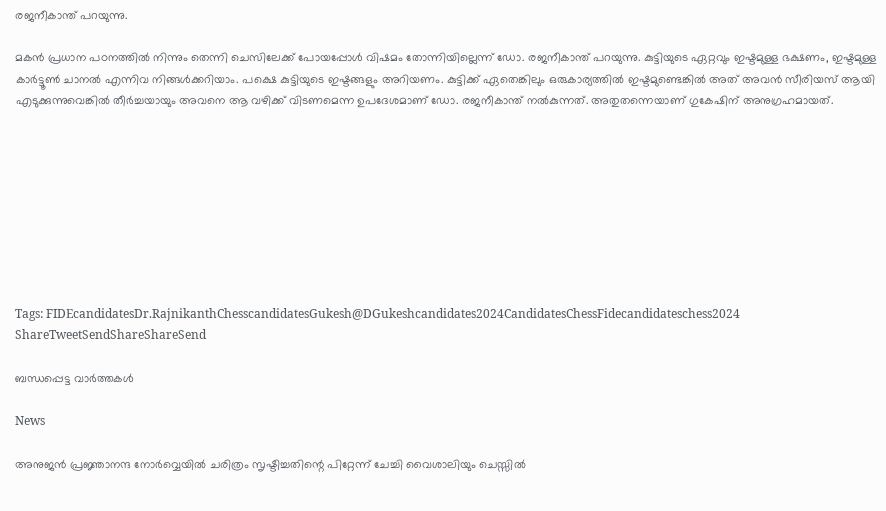രജനീകാന്ത് പറയുന്നു.

മകന്‍ പ്രധാന പഠനത്തില്‍ നിന്നും തെന്നി ചെസിലേക്ക് പോയപ്പോള്‍ വിഷമം തോന്നിയില്ലെന്ന് ഡോ. രജനീകാന്ത് പറയുന്നു. കുട്ടിയുടെ ഏറ്റവും ഇഷ്ടമുള്ള ഭക്ഷണം, ഇഷ്ടമുള്ള കാര്‍ട്ടൂണ്‍ ചാനല്‍ എന്നിവ നിങ്ങള്‍ക്കറിയാം. പക്ഷെ കുട്ടിയുടെ ഇഷ്ടങ്ങളും അറിയണം. കുട്ടിക്ക് ഏതെങ്കിലും ഒരുകാര്യത്തില്‍ ഇഷ്ടമുണ്ടെങ്കില്‍ അത് അവന്‍ സീരിയസ് ആയി എടുക്കുന്നുവെങ്കില്‍ തീര്‍ച്ചയായും അവനെ ആ വഴിക്ക് വിടണമെന്ന ഉപദേശമാണ് ഡോ. രജനീകാന്ത് നല്‍കുന്നത്. അതുതന്നെയാണ് ഗുകേഷിന് അനുഗ്രഹമായത്.









Tags: FIDEcandidatesDr.RajnikanthChesscandidatesGukesh@DGukeshcandidates2024CandidatesChessFidecandidateschess2024
ShareTweetSendShareShareSend

ബന്ധപ്പെട്ട വാര്‍ത്തകള്‍

News

അനുജന്‍ പ്രജ്ഞാനന്ദ നോര്‍വ്വെയില്‍ ചരിത്രം സൃഷ്ടിച്ചതിന്റെ പിറ്റേന്ന് ചേച്ചി വൈശാലിയും ചെസ്സില്‍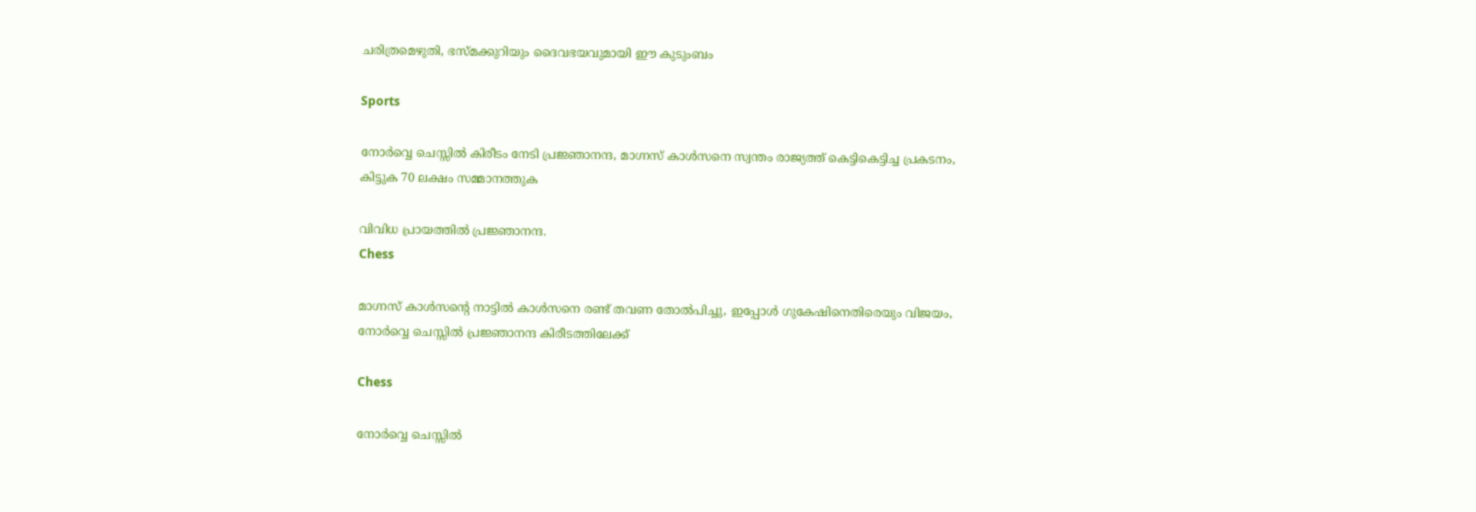ചരിത്രമെഴുതി, ഭസ്മക്കുറിയും ദൈവഭയവുമായി ഈ കുടുംബം

Sports

നോര്‍വ്വെ ചെസ്സില്‍ കിരീടം നേടി പ്രജ്ഞാനന്ദ, മാഗ്നസ് കാള്‍സനെ സ്വന്തം രാജ്യത്ത് കെട്ടികെട്ടിച്ച പ്രകടനം, കിട്ടുക 70 ലക്ഷം സമ്മാനത്തുക

വിവിധ പ്രായത്തില്‍ പ്രജ്ഞാനന്ദ.
Chess

മാഗ്നസ് കാള്‍സന്റെ നാട്ടില്‍ കാള്‍സനെ രണ്ട് തവണ തോല്‍പിച്ചു, ഇപ്പോള്‍ ഗുകേഷിനെതിരെയും വിജയം, നോര്‍വ്വെ ചെസ്സില്‍ പ്രജ്ഞാനന്ദ കിരീടത്തിലേക്ക്

Chess

നോര്‍വ്വെ ചെസ്സില്‍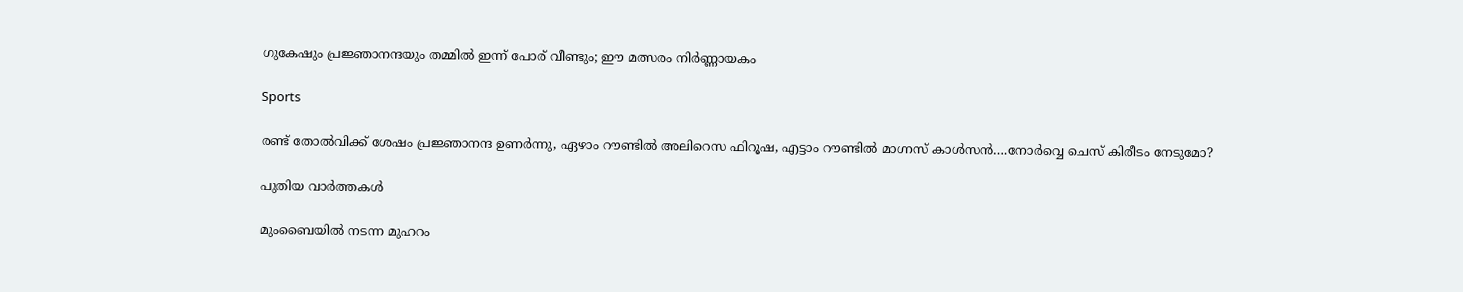ഗുകേഷും പ്രജ്ഞാനന്ദയും തമ്മില്‍ ഇന്ന് പോര് വീണ്ടും; ഈ മത്സരം നിര്‍ണ്ണായകം

Sports

രണ്ട് തോല്‍വിക്ക് ശേഷം പ്രജ്ഞാനന്ദ ഉണര്‍ന്നു, ഏഴാം റൗണ്ടില്‍ അലിറെസ ഫിറൂഷ, എട്ടാം റൗണ്ടില്‍ മാഗ്നസ് കാള്‍സന്‍….നോര്‍വ്വെ ചെസ് കിരീടം നേടുമോ?

പുതിയ വാര്‍ത്തകള്‍

മുംബൈയിൽ നടന്ന മുഹറം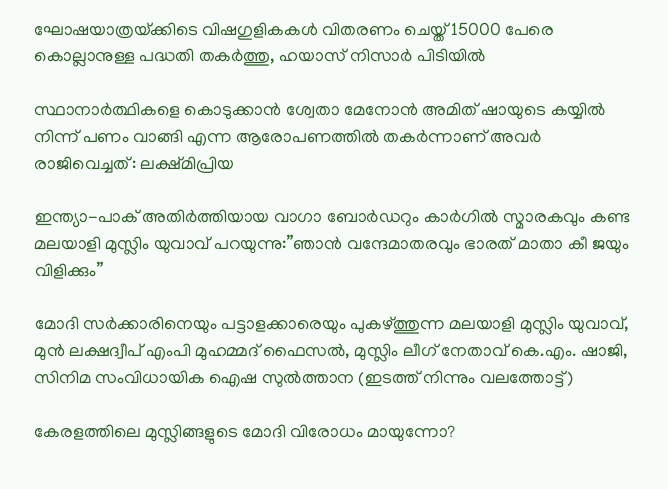ഘോഷയാത്രയ്‌ക്കിടെ വിഷഗുളികകള്‍ വിതരണം ചെയ്ത് 15000 പേരെ കൊല്ലാനുള്ള പദ്ധതി തകര്‍ത്തു, ഹയാസ് നിസാര്‍ പിടിയില്‍

സ്ഥാനാർത്ഥികളെ കൊടുക്കാൻ ശ്വേതാ മേനോൻ അമിത് ഷായുടെ കയ്യിൽ നിന്ന് പണം വാങ്ങി എന്ന ആരോപണത്തില്‍ തകര്‍ന്നാണ് അവര്‍ രാജിവെച്ചത്: ലക്ഷ്മിപ്രിയ

ഇന്ത്യാ-പാക് അതിര്‍ത്തിയായ വാഗാ ബോര്‍ഡറും കാര്‍ഗില്‍ സ്മാരകവും കണ്ട മലയാളി മുസ്ലിം യുവാവ് പറയുന്നു:”ഞാന്‍ വന്ദേമാതരവും ഭാരത് മാതാ കീ ജയും വിളിക്കും”

മോദി സര്‍ക്കാരിനെയും പട്ടാളക്കാരെയും പുകഴ്ത്തുന്ന മലയാളി മുസ്ലിം യുവാവ്, മുന്‍ ലക്ഷദ്വീപ് എംപി മുഹമ്മദ് ഫൈസല്‍, മുസ്ലിം ലീഗ് നേതാവ് കെ.എം. ഷാജി, സിനിമ സംവിധായിക ഐഷ സുല്‍ത്താന (ഇടത്ത് നിന്നും വലത്തോട്ട്)

കേരളത്തിലെ മുസ്ലിങ്ങളുടെ മോദി വിരോധം മായുന്നോ?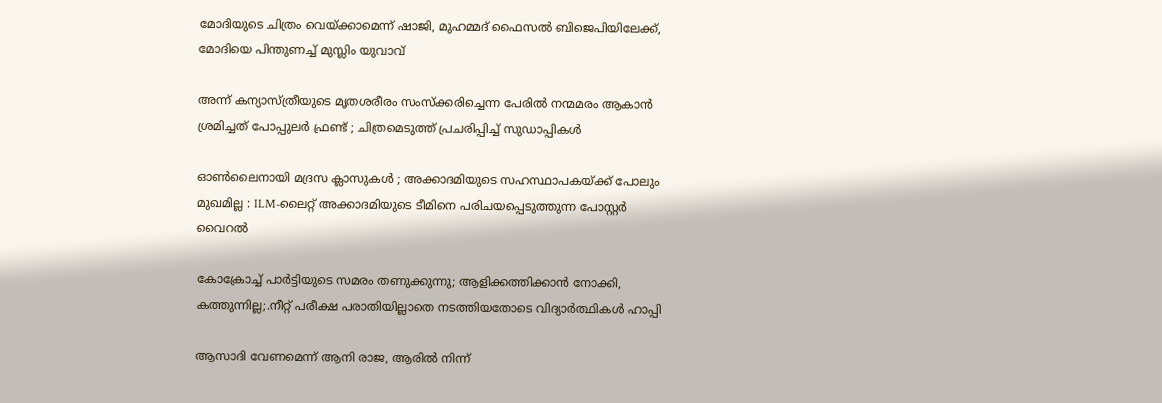മോദിയുടെ ചിത്രം വെയ്‌ക്കാമെന്ന് ഷാജി, മുഹമ്മദ് ഫൈസല്‍ ബിജെപിയിലേക്ക്, മോദിയെ പിന്തുണച്ച് മുസ്ലിം യുവാവ്

അന്ന് കന്യാസ്ത്രീയുടെ മൃതശരീരം സംസ്ക്കരിച്ചെന്ന പേരിൽ നന്മമരം ആകാൻ ശ്രമിച്ചത് പോപ്പുലർ ഫ്രണ്ട് ; ചിത്രമെടുത്ത് പ്രചരിപ്പിച്ച് സുഡാപ്പികൾ

ഓൺലൈനായി മദ്രസ ക്ലാസുകൾ ; അക്കാദമിയുടെ സഹസ്ഥാപകയ്‌ക്ക് പോലും മുഖമില്ല : ILM-ലൈറ്റ് അക്കാദമിയുടെ ടീമിനെ പരിചയപ്പെടുത്തുന്ന പോസ്റ്റർ വൈറൽ

കോക്രോച്ച് പാര്‍ട്ടിയുടെ സമരം തണുക്കുന്നു; ആളിക്കത്തിക്കാന്‍ നോക്കി, കത്തുന്നില്ല;.നീറ്റ് പരീക്ഷ പരാതിയില്ലാതെ നടത്തിയതോടെ വിദ്യാര്‍ത്ഥികള്‍ ഹാപ്പി

ആസാദി വേണമെന്ന് ആനി രാജ, ആരില്‍ നിന്ന്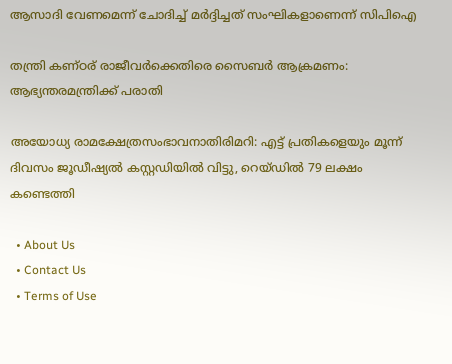ആസാദി വേണമെന്ന് ചോദിച്ച് മര്‍ദ്ദിച്ചത് സംഘികളാണെന്ന് സിപിഐ

തന്ത്രി കണ്ഠര് രാജീവര്‍ക്കെതിരെ സൈബര്‍ ആക്രമണം: ആഭ്യന്തരമന്ത്രിക്ക് പരാതി

അയോധ്യ രാമക്ഷേത്രസംഭാവനാതിരിമറി: എട്ട് പ്രതികളെയും മൂന്ന് ദിവസം ജൂഡീഷ്യല്‍ കസ്റ്റഡിയില്‍ വിട്ടു, റെയ്ഡില്‍ 79 ലക്ഷം കണ്ടെത്തി

  • About Us
  • Contact Us
  • Terms of Use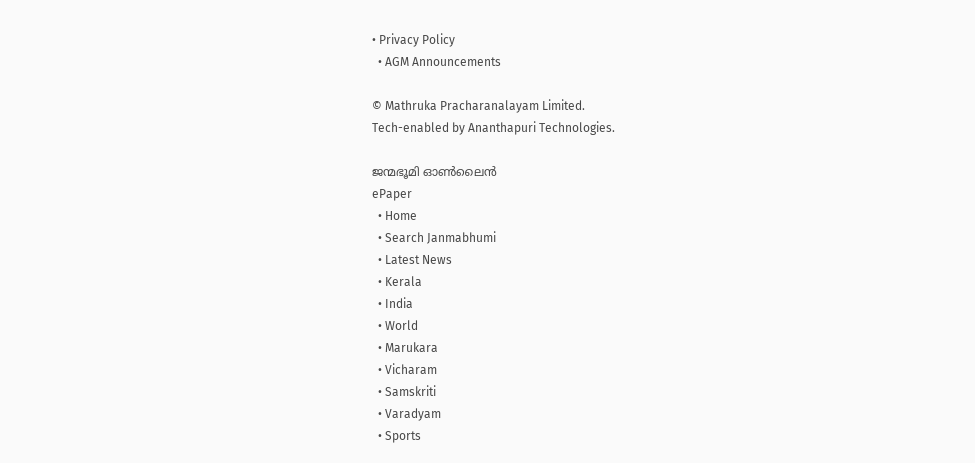• Privacy Policy
  • AGM Announcements

© Mathruka Pracharanalayam Limited.
Tech-enabled by Ananthapuri Technologies.

ജന്മഭൂമി ഓണ്‍ലൈന്‍
ePaper
  • Home
  • Search Janmabhumi
  • Latest News
  • Kerala
  • India
  • World
  • Marukara
  • Vicharam
  • Samskriti
  • Varadyam
  • Sports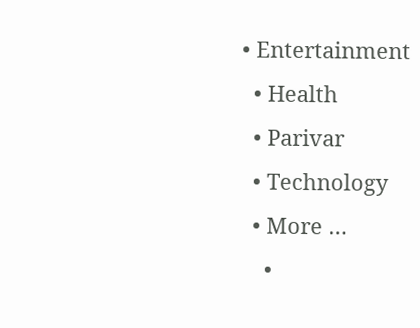• Entertainment
  • Health
  • Parivar
  • Technology
  • More …
    •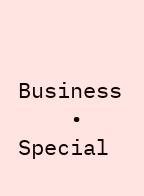Business
    • Special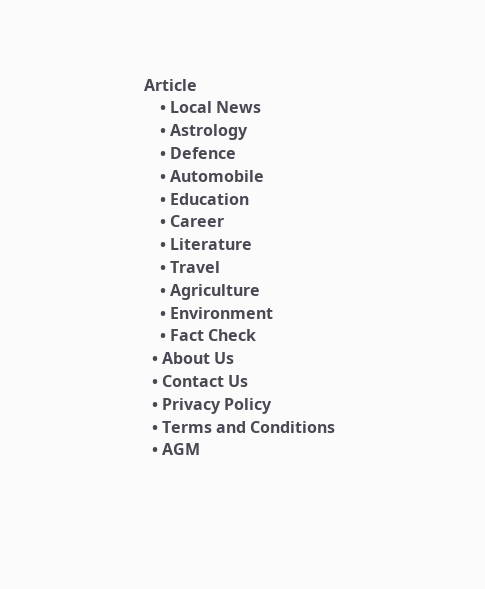Article
    • Local News
    • Astrology
    • Defence
    • Automobile
    • Education
    • Career
    • Literature
    • Travel
    • Agriculture
    • Environment
    • Fact Check
  • About Us
  • Contact Us
  • Privacy Policy
  • Terms and Conditions
  • AGM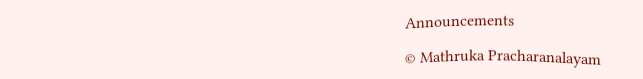Announcements

© Mathruka Pracharanalayam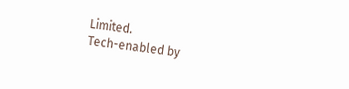Limited.
Tech-enabled by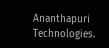Ananthapuri Technologies.